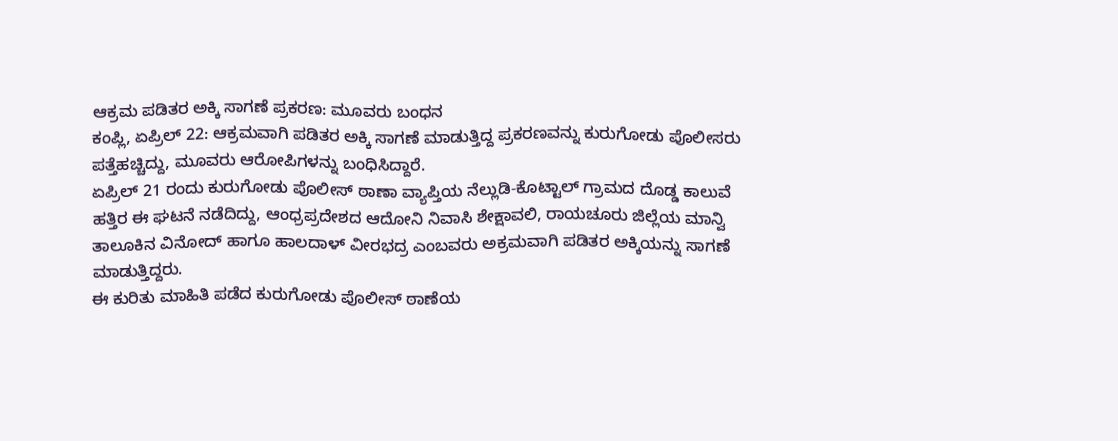ಆಕ್ರಮ ಪಡಿತರ ಅಕ್ಕಿ ಸಾಗಣೆ ಪ್ರಕರಣ: ಮೂವರು ಬಂಧನ
ಕಂಪ್ಲಿ, ಏಪ್ರಿಲ್ 22: ಆಕ್ರಮವಾಗಿ ಪಡಿತರ ಅಕ್ಕಿ ಸಾಗಣೆ ಮಾಡುತ್ತಿದ್ದ ಪ್ರಕರಣವನ್ನು ಕುರುಗೋಡು ಪೊಲೀಸರು ಪತ್ತೆಹಚ್ಚಿದ್ದು, ಮೂವರು ಆರೋಪಿಗಳನ್ನು ಬಂಧಿಸಿದ್ದಾರೆ.
ಏಪ್ರಿಲ್ 21 ರಂದು ಕುರುಗೋಡು ಪೊಲೀಸ್ ಠಾಣಾ ವ್ಯಾಪ್ತಿಯ ನೆಲ್ಲುಡಿ-ಕೊಟ್ಟಾಲ್ ಗ್ರಾಮದ ದೊಡ್ಡ ಕಾಲುವೆ ಹತ್ತಿರ ಈ ಘಟನೆ ನಡೆದಿದ್ದು, ಆಂಧ್ರಪ್ರದೇಶದ ಆದೋನಿ ನಿವಾಸಿ ಶೇಕ್ಷಾವಲಿ, ರಾಯಚೂರು ಜಿಲ್ಲೆಯ ಮಾನ್ವಿ ತಾಲೂಕಿನ ವಿನೋದ್ ಹಾಗೂ ಹಾಲದಾಳ್ ವೀರಭದ್ರ ಎಂಬವರು ಅಕ್ರಮವಾಗಿ ಪಡಿತರ ಅಕ್ಕಿಯನ್ನು ಸಾಗಣೆ ಮಾಡುತ್ತಿದ್ದರು.
ಈ ಕುರಿತು ಮಾಹಿತಿ ಪಡೆದ ಕುರುಗೋಡು ಪೊಲೀಸ್ ಠಾಣೆಯ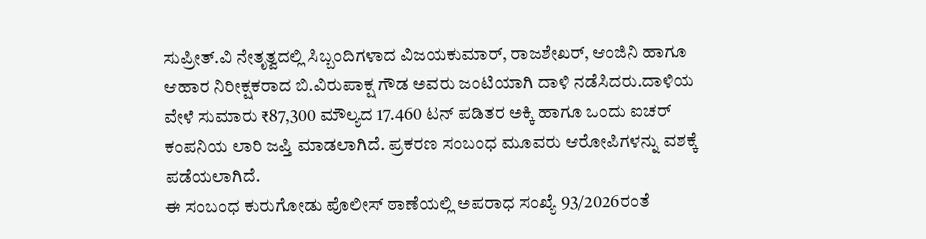ಸುಪ್ರೀತ್.ವಿ ನೇತೃತ್ವದಲ್ಲಿ ಸಿಬ್ಬಂದಿಗಳಾದ ವಿಜಯಕುಮಾರ್, ರಾಜಶೇಖರ್, ಆಂಜಿನಿ ಹಾಗೂ ಆಹಾರ ನಿರೀಕ್ಷಕರಾದ ಬಿ.ವಿರುಪಾಕ್ಷ ಗೌಡ ಅವರು ಜಂಟಿಯಾಗಿ ದಾಳಿ ನಡೆಸಿದರು.ದಾಳಿಯ ವೇಳೆ ಸುಮಾರು ₹87,300 ಮೌಲ್ಯದ 17.460 ಟನ್ ಪಡಿತರ ಅಕ್ಕಿ ಹಾಗೂ ಒಂದು ಐಚರ್ ಕಂಪನಿಯ ಲಾರಿ ಜಪ್ತಿ ಮಾಡಲಾಗಿದೆ. ಪ್ರಕರಣ ಸಂಬಂಧ ಮೂವರು ಆರೋಪಿಗಳನ್ನು ವಶಕ್ಕೆ ಪಡೆಯಲಾಗಿದೆ.
ಈ ಸಂಬಂಧ ಕುರುಗೋಡು ಪೊಲೀಸ್ ಠಾಣೆಯಲ್ಲಿ ಅಪರಾಧ ಸಂಖ್ಯೆ 93/2026ರಂತೆ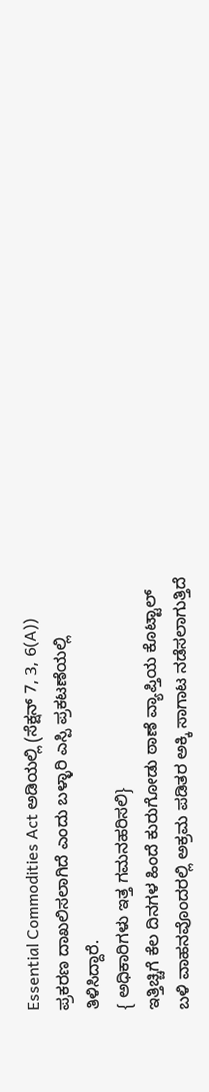Essential Commodities Act ಅಡಿಯಲ್ಲಿ (ಸೆಕ್ಷನ್ 7, 3, 6(A)) ಪ್ರಕರಣ ದಾಖಲಿಸಲಾಗಿದೆ ಎಂದು ಬಳ್ಳಾರಿ ಎಸ್ಪಿ ಪ್ರಕಟಣೆಯಲ್ಲಿ ತಿಳಿಸಿದ್ದಾರೆ.
{ ಅಧಿಕಾರಿಗಳು ಇತ್ತ ಗಮನಹರಿಸಲಿ}
ಇತ್ತಿಚ್ಚಿಗೆ ಕೆಲ ದಿನಗಳ ಹಿಂದೆ ಕುರುಗೋಡು ಠಾಣೆ ವ್ಯಾಪ್ತಿಯ ಕೊಟ್ಟಾಲ್ ಬಳಿ ವಾಹನವೊಂದರಲ್ಲಿ ಅಕ್ರಮ ಪಡಿತರ ಅಕ್ಕಿ ಸಾಗಾಟ ನಡೆಸಲಾಗುತ್ತಿದೆ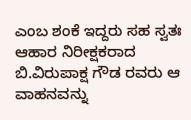ಎಂಬ ಶಂಕೆ ಇದ್ದರು ಸಹ ಸ್ವತಃ ಆಹಾರ ನಿರೀಕ್ಷಕರಾದ ಬಿ.ವಿರುಪಾಕ್ಷ ಗೌಡ ರವರು ಆ ವಾಹನವನ್ನು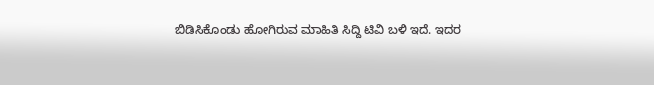ಬಿಡಿಸಿಕೊಂಡು ಹೋಗಿರುವ ಮಾಹಿತಿ ಸಿದ್ದಿ ಟಿವಿ ಬಳಿ ಇದೆ. ಇದರ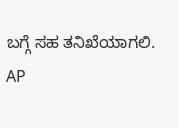ಬಗ್ಗೆ ಸಹ ತನಿಖೆಯಾಗಲಿ.
AP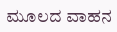ಮೂಲದ ವಾಹನ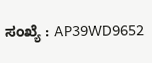ಸಂಖ್ಯೆ : AP39WD9652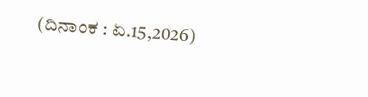(ದಿನಾಂಕ : ಏ.15,2026)